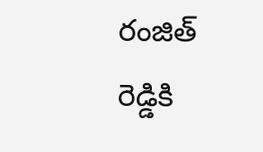రంజిత్ రెడ్డికి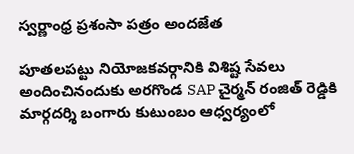స్వర్ణాంధ్ర ప్రశంసా పత్రం అందజేత

పూతలపట్టు నియోజకవర్గానికి విశిష్ట సేవలు అందించినందుకు అరగొండ SAP చైర్మన్ రంజిత్ రెడ్డికి మార్గదర్శి బంగారు కుటుంబం ఆధ్వర్యంలో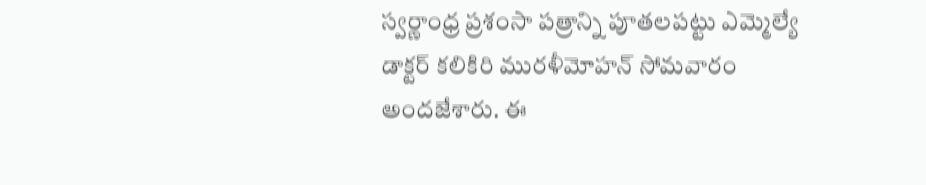స్వర్ణాంధ్ర ప్రశంసా పత్రాన్ని పూతలపట్టు ఎమ్మెల్యే డాక్టర్ కలికిరి మురళీమోహన్ సోమవారం  అందజేశారు. ఈ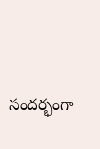సందర్భంగా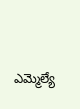ఎమ్మెల్యే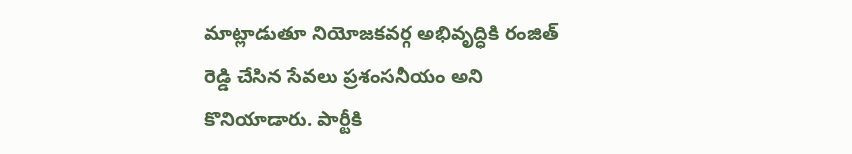మాట్లాడుతూ నియోజకవర్గ అభివృద్ధికి రంజిత్ రెడ్డి చేసిన సేవలు ప్రశంసనీయం అని కొనియాడారు. పార్టీకి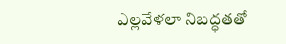ఎల్లవేళలా నిబద్ధతతో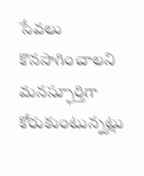సేవలు కొనసాగించాలని మనస్ఫూర్తిగా కోరుకుంటున్నట్లు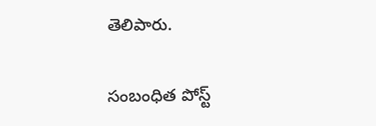తెలిపారు.

సంబంధిత పోస్ట్